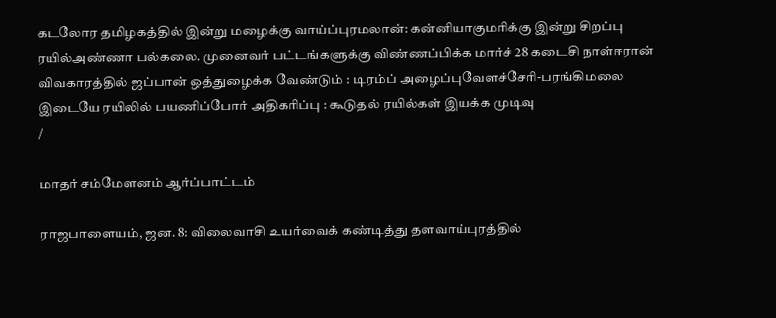கடலோர தமிழகத்தில் இன்று மழைக்கு வாய்ப்புரமலான்: கன்னியாகுமரிக்கு இன்று சிறப்பு ரயில்அண்ணா பல்கலை. முனைவர் பட்டங்களுக்கு விண்ணப்பிக்க மார்ச் 28 கடைசி நாள்ஈரான் விவகாரத்தில் ஜப்பான் ஒத்துழைக்க வேண்டும் : டிரம்ப் அழைப்புவேளச்சேரி-பரங்கிமலை இடையே ரயிலில் பயணிப்போர் அதிகரிப்பு : கூடுதல் ரயில்கள் இயக்க முடிவு
/

மாதர் சம்மேளனம் ஆர்ப்பாட்டம்

ராஜபாளையம், ஜன. 8: விலைவாசி உயர்வைக் கண்டித்து தளவாய்புரத்தில்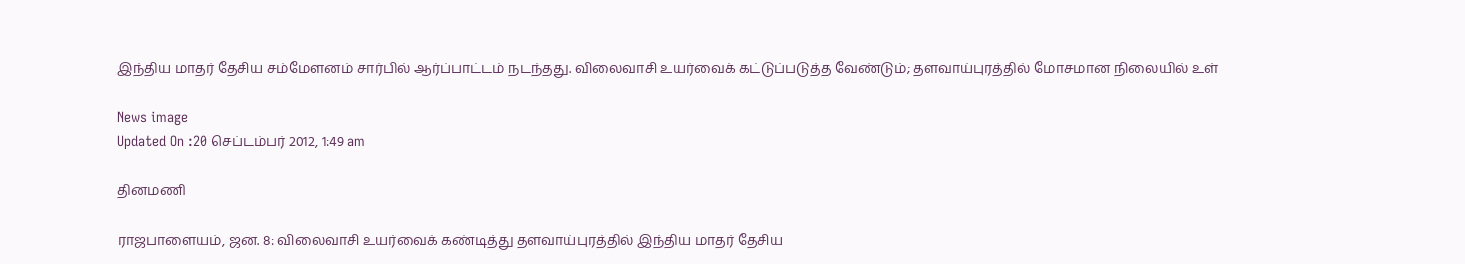இந்திய மாதர் தேசிய சம்மேளனம் சார்பில் ஆர்ப்பாட்டம் நடந்தது. விலைவாசி உயர்வைக் கட்டுப்படுத்த வேண்டும்; தளவாய்புரத்தில் மோசமான நிலையில் உள்

News image
Updated On :20 செப்டம்பர் 2012, 1:49 am

தினமணி

ராஜபாளையம், ஜன. 8: விலைவாசி உயர்வைக் கண்டித்து தளவாய்புரத்தில் இந்திய மாதர் தேசிய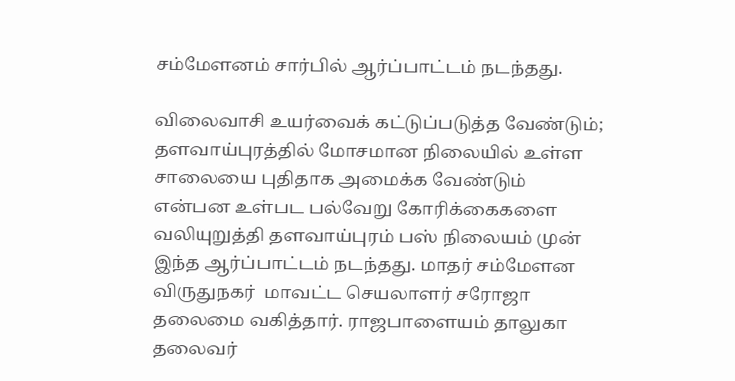சம்மேளனம் சார்பில் ஆர்ப்பாட்டம் நடந்தது.

விலைவாசி உயர்வைக் கட்டுப்படுத்த வேண்டும்; தளவாய்புரத்தில் மோசமான நிலையில் உள்ள சாலையை புதிதாக அமைக்க வேண்டும் என்பன உள்பட பல்வேறு கோரிக்கைகளை வலியுறுத்தி தளவாய்புரம் பஸ் நிலையம் முன் இந்த ஆர்ப்பாட்டம் நடந்தது. மாதர் சம்மேளன விருதுநகர்  மாவட்ட செயலாளர் சரோஜா தலைமை வகித்தார். ராஜபாளையம் தாலுகா தலைவர்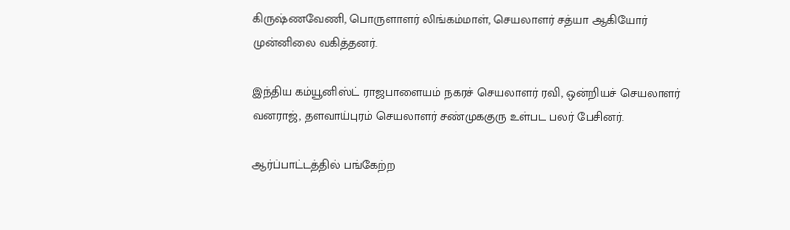கிருஷ்ணவேணி, பொருளாளர் லிங்கம்மாள், செயலாளர் சத்யா ஆகியோர் முன்னிலை வகித்தனர்.

இந்திய கம்யூனிஸ்ட் ராஜபாளையம் நகரச் செயலாளர் ரவி, ஒன்றியச் செயலாளர் வனராஜ், தளவாய்புரம் செயலாளர் சண்முககுரு உள்பட பலர் பேசினர்.

ஆர்ப்பாட்டத்தில் பங்கேற்ற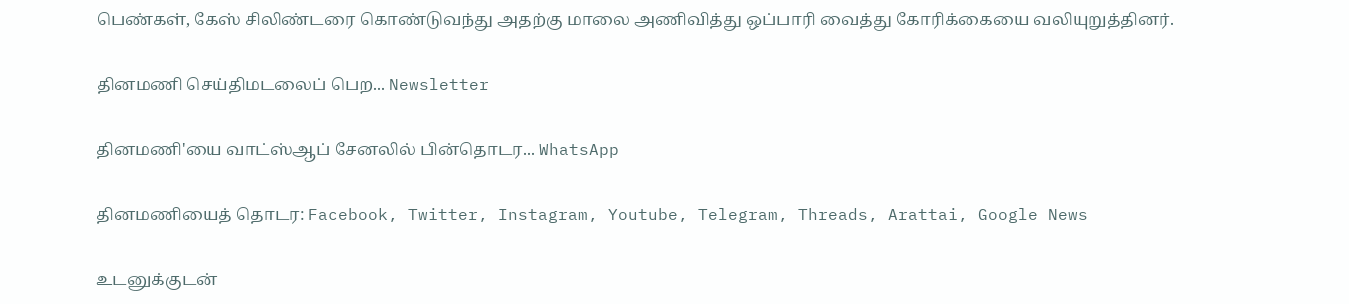பெண்கள், கேஸ் சிலிண்டரை கொண்டுவந்து அதற்கு மாலை அணிவித்து ஒப்பாரி வைத்து கோரிக்கையை வலியுறுத்தினர்.

தினமணி செய்திமடலைப் பெற... Newsletter

தினமணி'யை வாட்ஸ்ஆப் சேனலில் பின்தொடர... WhatsApp

தினமணியைத் தொடர: Facebook, Twitter, Instagram, Youtube, Telegram, Threads, Arattai, Google News

உடனுக்குடன்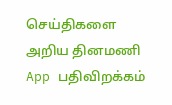செய்திகளை அறிய தினமணி App பதிவிறக்கம்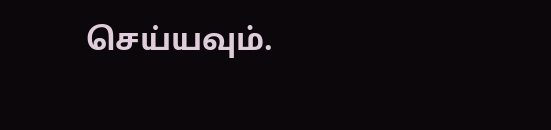செய்யவும்.